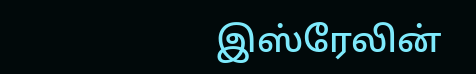இஸ்ரேலின்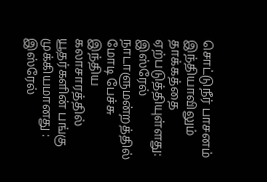சொட்டுநீர் பாசனம் இந்தியாவிலும் தாக்கத்தை ஏற்படுத்தியுள்ளது: இஸ்ரேல் நாடாளுமன்றத்தில் மோடி பேச்சு இந்திய கலாசாரத்தில் யூதர்களின் பங்கு முக்கியமானது : இஸ்ரேல்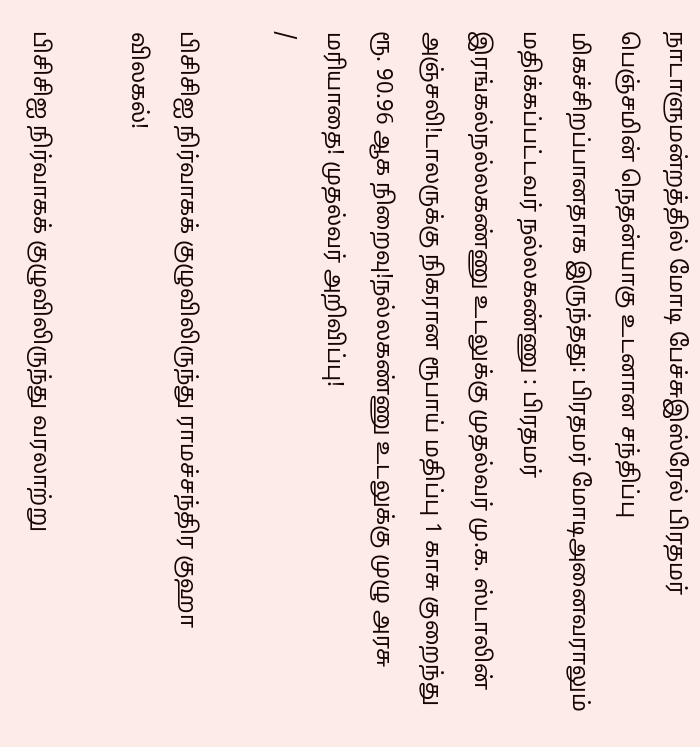நாடாளுமன்றத்தில் மோடி பேச்சுஇஸ்ரேல் பிரதமர் பெஞ்சமின் நெதன்யாகு உடனான சந்திப்பு மிகச்சிறப்பானதாக இருந்தது: பிரதமர் மோடிஅனைவராலும் மதிக்கப்பட்டவர் நல்லகண்ணு : பிரதமர் இரங்கல்நல்லகண்ணு உடலுக்கு முதல்வர் மு.க. ஸ்டாலின் அஞ்சலி!டாலருக்கு நிகரான ரூபாய் மதிப்பு 1 காசு குறைந்து ரூ. 90.96 ஆக நிறைவு!நல்லகண்ணு உடலுக்கு முழு அரசு மரியாதை! முதல்வர் அறிவிப்பு!
/

பிசிசிஐ நிர்வாகக் குழுவிலிருந்து ராமச்சந்திர குஹா விலகல்!

பிசிசிஐ நிர்வாகக் குழுவிலிருந்து வரலாற்று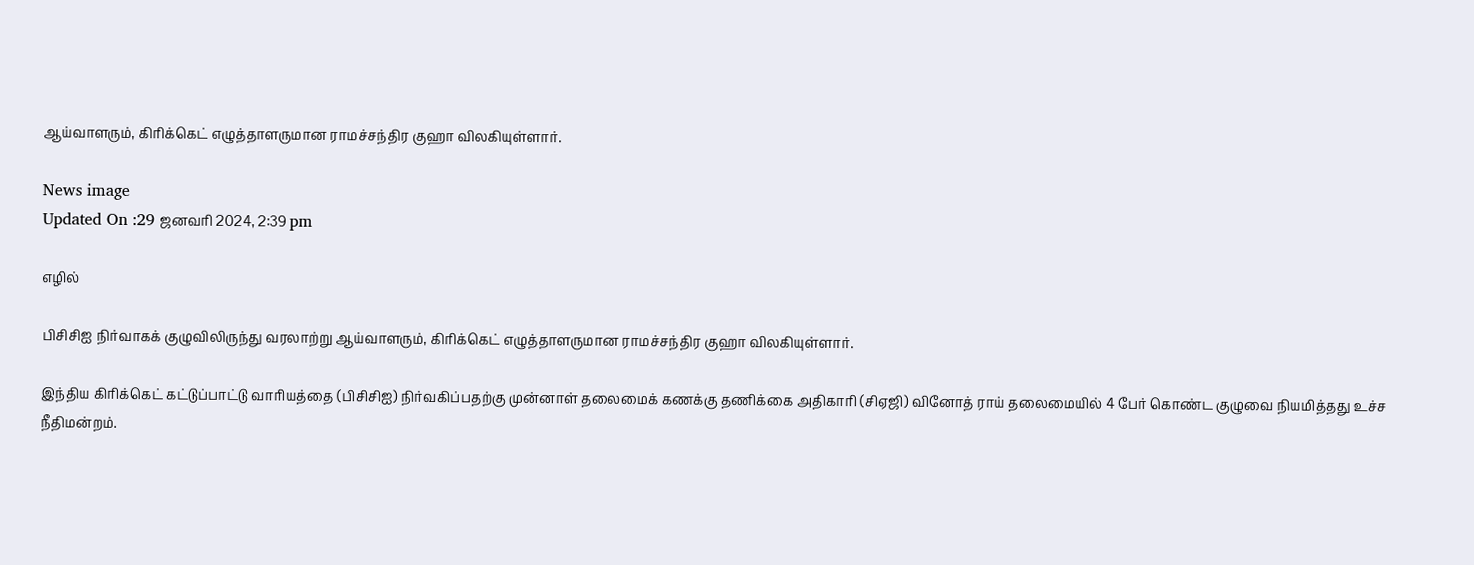ஆய்வாளரும், கிரிக்கெட் எழுத்தாளருமான ராமச்சந்திர குஹா விலகியுள்ளார்.

News image
Updated On :29 ஜனவரி 2024, 2:39 pm

எழில்

பிசிசிஐ நிர்வாகக் குழுவிலிருந்து வரலாற்று ஆய்வாளரும், கிரிக்கெட் எழுத்தாளருமான ராமச்சந்திர குஹா விலகியுள்ளார்.

இந்திய கிரிக்கெட் கட்டுப்பாட்டு வாரியத்தை (பிசிசிஐ) நிர்வகிப்பதற்கு முன்னாள் தலைமைக் கணக்கு தணிக்கை அதிகாரி (சிஏஜி) வினோத் ராய் தலைமையில் 4 பேர் கொண்ட குழுவை நியமித்தது உச்ச நீதிமன்றம்.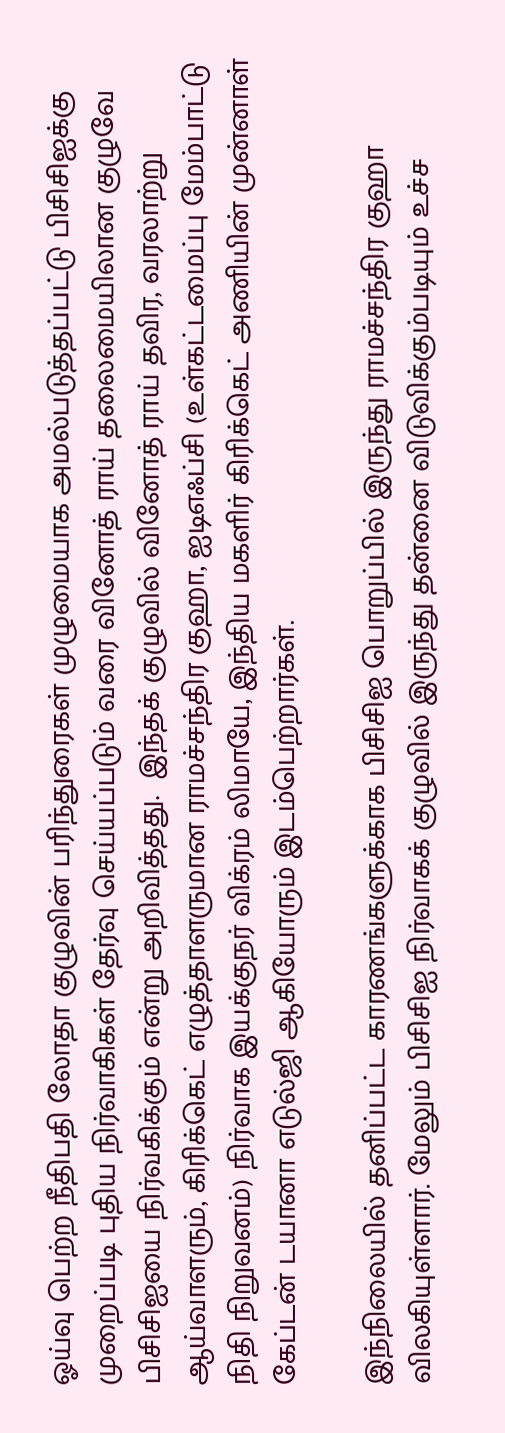ஓய்வு பெற்ற நீதிபதி லோதா குழுவின் பரிந்துரைகள் முழுமையாக அமல்படுத்தப்பட்டு பிசிசிஐக்கு முறைப்படி புதிய நிர்வாகிகள் தேர்வு செய்யப்படும் வரை வினோத் ராய் தலைமையிலான குழுவே பிசிசிஐயை நிர்வகிக்கும் என்று அறிவித்தது.  இந்தக் குழுவில் வினோத் ராய் தவிர, வரலாற்று ஆய்வாளரும், கிரிக்கெட் எழுத்தாளருமான ராமச்சந்திர குஹா, ஐடிஎஃப்சி (உள்கட்டமைப்பு மேம்பாட்டு நிதி நிறுவனம்) நிர்வாக இயக்குநர் விக்ரம் லிமாயே, இந்திய மகளிர் கிரிக்கெட் அணியின் முன்னாள் கேப்டன் டயானா எடுல்ஜி ஆகியோரும் இடம்பெற்றார்கள்.

இந்நிலையில் தனிப்பட்ட காரணங்களுக்காக பிசிசிஐ பொறுப்பில் இருந்து ராமச்சந்திர குஹா விலகியுள்ளார். மேலும் பிசிசிஐ நிர்வாகக் குழுவில் இருந்து தன்னை விடுவிக்கும்படியும் உச்ச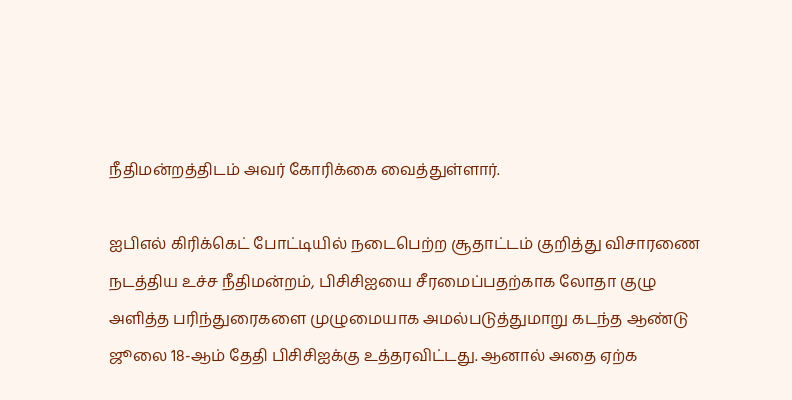நீதிமன்றத்திடம் அவர் கோரிக்கை வைத்துள்ளார்.

ஐபிஎல் கிரிக்கெட் போட்டியில் நடைபெற்ற சூதாட்டம் குறித்து விசாரணை நடத்திய உச்ச நீதிமன்றம், பிசிசிஐயை சீரமைப்பதற்காக லோதா குழு அளித்த பரிந்துரைகளை முழுமையாக அமல்படுத்துமாறு கடந்த ஆண்டு ஜூலை 18-ஆம் தேதி பிசிசிஐக்கு உத்தரவிட்டது. ஆனால் அதை ஏற்க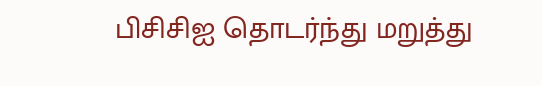பிசிசிஐ தொடர்ந்து மறுத்து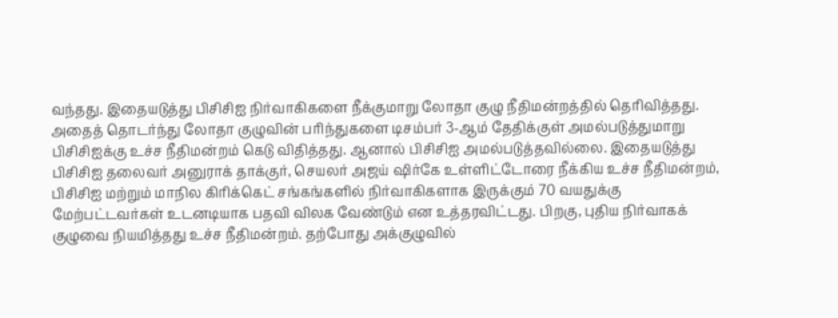வந்தது. இதையடுத்து பிசிசிஐ நிர்வாகிகளை நீக்குமாறு லோதா குழு நீதிமன்றத்தில் தெரிவித்தது. அதைத் தொடர்ந்து லோதா குழுவின் பரிந்துகளை டிசம்பர் 3-ஆம் தேதிக்குள் அமல்படுத்துமாறு பிசிசிஐக்கு உச்ச நீதிமன்றம் கெடு விதித்தது. ஆனால் பிசிசிஐ அமல்படுத்தவில்லை. இதையடுத்து பிசிசிஐ தலைவர் அனுராக் தாக்குர், செயலர் அஜய் ஷிர்கே உள்ளிட்டோரை நீக்கிய உச்ச நீதிமன்றம், பிசிசிஐ மற்றும் மாநில கிரிக்கெட் சங்கங்களில் நிர்வாகிகளாக இருக்கும் 70 வயதுக்கு மேற்பட்டவர்கள் உடனடியாக பதவி விலக வேண்டும் என உத்தரவிட்டது. பிறகு, புதிய நிர்வாகக் குழுவை நியமித்தது உச்ச நீதிமன்றம். தற்போது அக்குழுவில்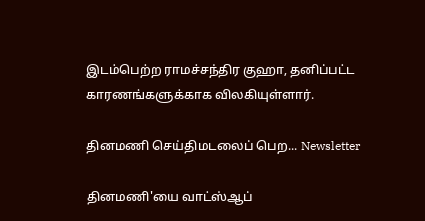இடம்பெற்ற ராமச்சந்திர குஹா, தனிப்பட்ட காரணங்களுக்காக விலகியுள்ளார்.

தினமணி செய்திமடலைப் பெற... Newsletter

தினமணி'யை வாட்ஸ்ஆப்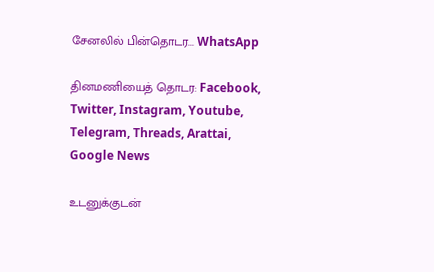சேனலில் பின்தொடர... WhatsApp

தினமணியைத் தொடர: Facebook, Twitter, Instagram, Youtube, Telegram, Threads, Arattai, Google News

உடனுக்குடன்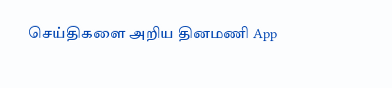செய்திகளை அறிய தினமணி App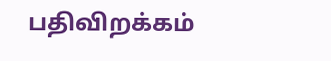பதிவிறக்கம்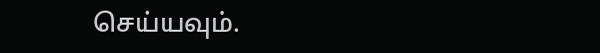செய்யவும்.